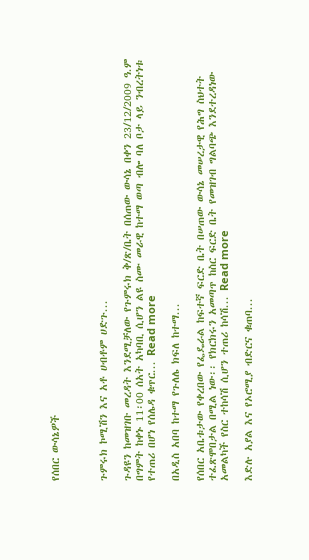የሰበር ውሳኔዎች



ጉምሩክ ኮሚሽን እና አቶ ሀብቶም ሀድጉ...

ጉዳዩን ከመዝገቡ መረዳት እንደሚቻለው የጉምሩክ ቅ/ጽ/ቤት በሰጠው ውሳኔ በቀን 23/12/2009 ዓ.ም በግምት ከቀኑ 11፡00 ሰአት አካባቢ ሲሆን ልዩ ስሙ መራዊ ከተማ ወጣ ብሎ ባለ ቦታ ላይ ንብረትነቱ የተጠሪ በሆነ የሰሌዳ ቁጥር... Read more

በአዲስ አበባ ከተማ የጉለሌ ክፍለ ከተማ...

የሰበር አቤቱታው የቀረበው የፌዴራል ከፍተኛ ፍርድ ቤት በሠጠው ውሳኔ መሠረታዊ የሕግ ስህተት ተፈጽሞበታል በሚል ነው፡፡ የክርክሩን አመጣጥ ከስር ፍርድ ቤት የመዝገብ ግልባጭ እንደተረዳነው አመልካች የስር ተከሳሽ ሲሆን ተጠሪ ከሳሽ... Read more

እድሉ አያል እና የኦሮሚያ ብድርና ቁጠባ...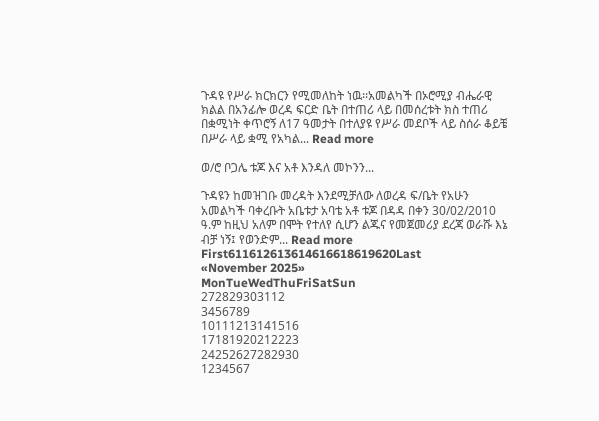ጉዳዩ የሥራ ክርክርን የሚመለከት ነዉ፡፡አመልካች በኦሮሚያ ብሔራዊ ክልል በአንፊሎ ወረዳ ፍርድ ቤት በተጠሪ ላይ በመሰረቱት ክስ ተጠሪ በቋሚነት ቀጥሮኝ ለ17 ዓመታት በተለያዩ የሥራ መደቦች ላይ ስሰራ ቆይቼ በሥራ ላይ ቋሚ የአካል... Read more

ወ/ሮ ቦጋሌ ቱጆ እና አቶ እንዳለ መኮንን...

ጉዳዩን ከመዝገቡ መረዳት እንደሚቻለው ለወረዳ ፍ/ቤት የአሁን አመልካች ባቀረቡት አቤቱታ አባቴ አቶ ቱጆ በዳዳ በቀን 30/02/2010 ዓ.ም ከዚህ አለም በሞት የተለየ ሲሆን ልጁና የመጀመሪያ ደረጃ ወራሹ እኔ ብቻ ነኝ፤ የወንድም... Read more
First611612613614616618619620Last
«November 2025»
MonTueWedThuFriSatSun
272829303112
3456789
10111213141516
17181920212223
24252627282930
1234567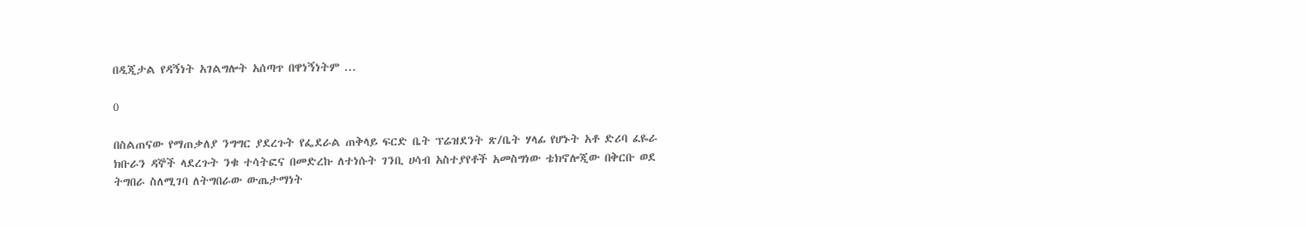በዲጂታል የዳኝነት አገልግሎት አሰጣጥ በዋነኝነትም ...

0

በስልጠናው የማጠቃለያ ንግግር ያደረጉት የፌደራል ጠቅላይ ፍርድ ቤት ፕሬዝደንት ጽ/ቤት ሃላፊ የሆኑት አቶ ድሪባ ፈዬራ ክቡራን ዳኞች ላደረጉት ንቁ ተሳትፎና በመድረኩ ለተነሱት ገንቢ ሀሳብ አስተያየቶች አመስግነው ቴክኖሎጂው በቅርቡ ወደ ትግበራ ስለሚገባ ለትግበራው ውጤታማነት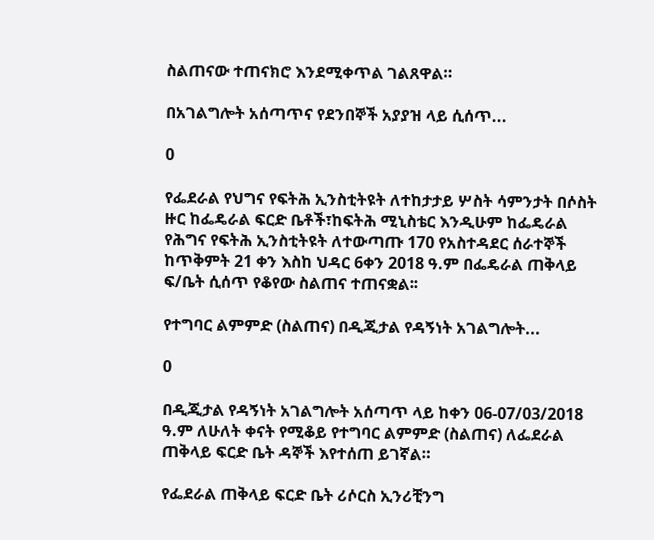ስልጠናው ተጠናክሮ እንደሚቀጥል ገልጸዋል።

በአገልግሎት አሰጣጥና የደንበኞች አያያዝ ላይ ሲሰጥ...

0

የፌደራል የህግና የፍትሕ ኢንስቲትዩት ለተከታታይ ሦስት ሳምንታት በሶስት ዙር ከፌዴራል ፍርድ ቤቶች፣ከፍትሕ ሚኒስቴር እንዲሁም ከፌዴራል የሕግና የፍትሕ ኢንስቲትዩት ለተውጣጡ 170 የአስተዳደር ሰራተኞች ከጥቅምት 21 ቀን እስከ ህዳር 6ቀን 2018 ዓ.ም በፌዴራል ጠቅላይ ፍ/ቤት ሲሰጥ የቆየው ስልጠና ተጠናቋል፡፡

የተግባር ልምምድ (ስልጠና) በዲጂታል የዳኝነት አገልግሎት...

0

በዲጂታል የዳኝነት አገልግሎት አሰጣጥ ላይ ከቀን 06-07/03/2018 ዓ.ም ለሁለት ቀናት የሚቆይ የተግባር ልምምድ (ስልጠና) ለፌደራል ጠቅላይ ፍርድ ቤት ዳኞች እየተሰጠ ይገኛል።

የፌደራል ጠቅላይ ፍርድ ቤት ሪሶርስ ኢንሪቺንግ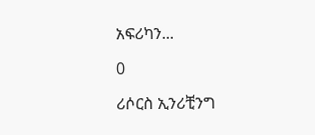አፍሪካን...

0

ሪሶርስ ኢንሪቺንግ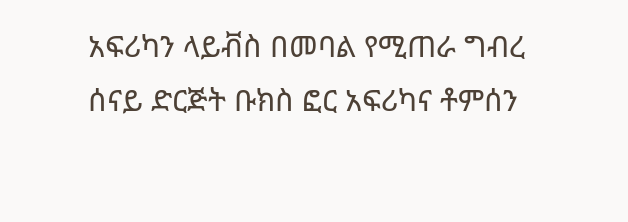አፍሪካን ላይቭስ በመባል የሚጠራ ግብረ ሰናይ ድርጅት ቡክስ ፎር አፍሪካና ቶምሰን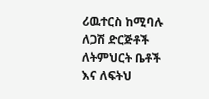ሪዉተርስ ከሚባሉ ለጋሽ ድርጅቶች ለትምህርት ቤቶች እና ለፍትህ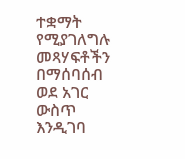ተቋማት የሚያገለግሉ መጻሃፍቶችን በማሰባሰብ ወደ አገር ውስጥ እንዲገባ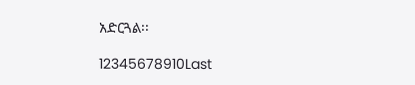አድርጓል፡፡

12345678910Last